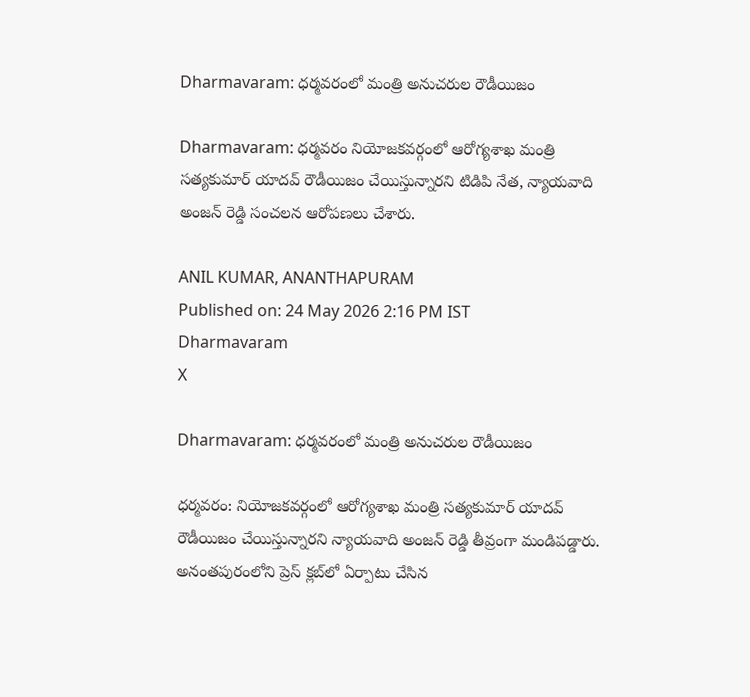Dharmavaram: ధర్మవరంలో మంత్రి అనుచరుల రౌడీయిజం

Dharmavaram: ధర్మవరం నియోజకవర్గంలో ఆరోగ్యశాఖ మంత్రి సత్యకుమార్ యాదవ్ రౌడీయిజం చేయిస్తున్నారని టిడిపి నేత, న్యాయవాది అంజన్ రెడ్డి సంచలన ఆరోపణలు చేశారు.

ANIL KUMAR, ANANTHAPURAM
Published on: 24 May 2026 2:16 PM IST
Dharmavaram
X

Dharmavaram: ధర్మవరంలో మంత్రి అనుచరుల రౌడీయిజం

ధర్మవరం: నియోజకవర్గంలో ఆరోగ్యశాఖ మంత్రి సత్యకుమార్ యాదవ్ రౌడీయిజం చేయిస్తున్నారని న్యాయవాది అంజన్ రెడ్డి తీవ్రంగా మండిపడ్డారు. అనంతపురంలోని ప్రెస్ క్లబ్‌లో ఏర్పాటు చేసిన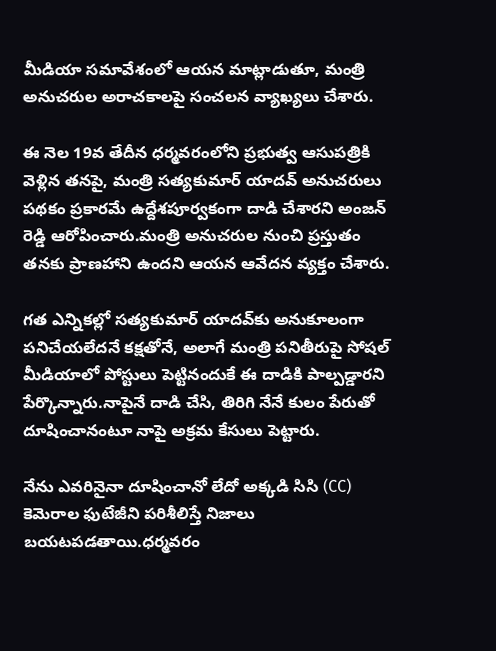మీడియా సమావేశంలో ఆయన మాట్లాడుతూ, మంత్రి అనుచరుల అరాచకాలపై సంచలన వ్యాఖ్యలు చేశారు.

ఈ నెల 19వ తేదీన ధర్మవరంలోని ప్రభుత్వ ఆసుపత్రికి వెళ్లిన తనపై, మంత్రి సత్యకుమార్ యాదవ్ అనుచరులు పథకం ప్రకారమే ఉద్దేశపూర్వకంగా దాడి చేశారని అంజన్ రెడ్డి ఆరోపించారు.మంత్రి అనుచరుల నుంచి ప్రస్తుతం తనకు ప్రాణహాని ఉందని ఆయన ఆవేదన వ్యక్తం చేశారు.

గత ఎన్నికల్లో సత్యకుమార్ యాదవ్‌కు అనుకూలంగా పనిచేయలేదనే కక్షతోనే, అలాగే మంత్రి పనితీరుపై సోషల్ మీడియాలో పోస్టులు పెట్టినందుకే ఈ దాడికి పాల్పడ్డారని పేర్కొన్నారు.నాపైనే దాడి చేసి, తిరిగి నేనే కులం పేరుతో దూషించానంటూ నాపై అక్రమ కేసులు పెట్టారు.

నేను ఎవరినైనా దూషించానో లేదో అక్కడి సిసి (CC) కెమెరాల ఫుటేజీని పరిశీలిస్తే నిజాలు బయటపడతాయి.ధర్మవరం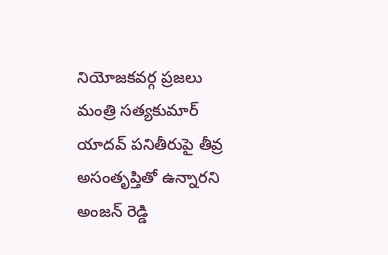నియోజకవర్గ ప్రజలు మంత్రి సత్యకుమార్ యాదవ్ పనితీరుపై తీవ్ర అసంతృప్తితో ఉన్నారని అంజన్ రెడ్డి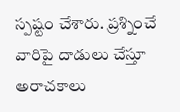స్పష్టం చేశారు. ప్రశ్నించే వారిపై దాడులు చేస్తూ అరాచకాలు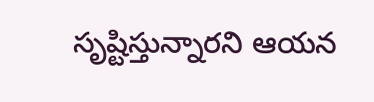సృష్టిస్తున్నారని ఆయన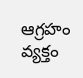ఆగ్రహం వ్యక్తం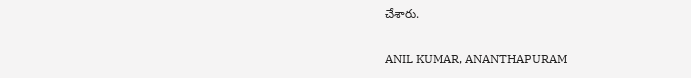చేశారు.

ANIL KUMAR, ANANTHAPURAM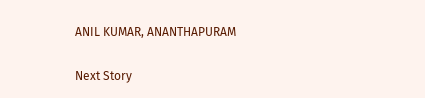ANIL KUMAR, ANANTHAPURAM

Next Story